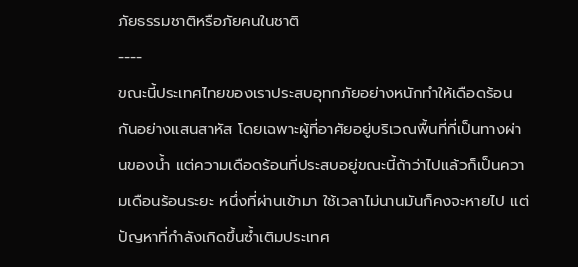ภัยธรรมชาติหรือภัยคนในชาติ
----
ขณะนี้ประเทศไทยของเราประสบอุทกภัยอย่างหนักทำให้เดือดร้อนกันอย่างแสนสาหัส โดยเฉพาะผู้ที่อาศัยอยู่บริเวณพื้นที่ที่เป็นทางผ่านของน้ำ แต่ความเดือดร้อนที่ประสบอยู่ขณะนี้ถ้าว่าไปแล้วก็เป็นความเดือนร้อนระยะ หนึ่งที่ผ่านเข้ามา ใช้เวลาไม่นานมันก็คงจะหายไป แต่ปัญหาที่กำลังเกิดขึ้นซ้ำเติมประเทศ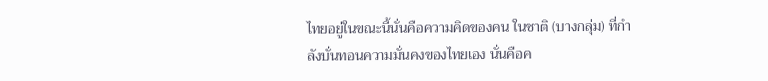ไทยอยู่ในขณะนี้นั่นคือความคิดของคน ในชาติ (บางกลุ่ม) ที่กำลังบั่นทอนความมั่นคงของไทยเอง นั่นคือค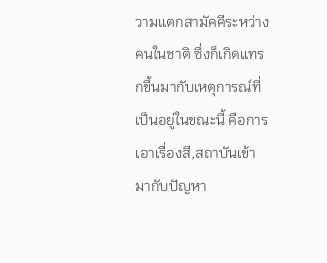วามแตกสามัคคีระหว่างคนในชาติ ซึ่งก็เกิดแทรกขึ้นมากับเหตุการณ์ที่เป็นอยู่ในขณะนี้ คือการเอาเรื่องสี,สถาบันเข้ามากับปัญหา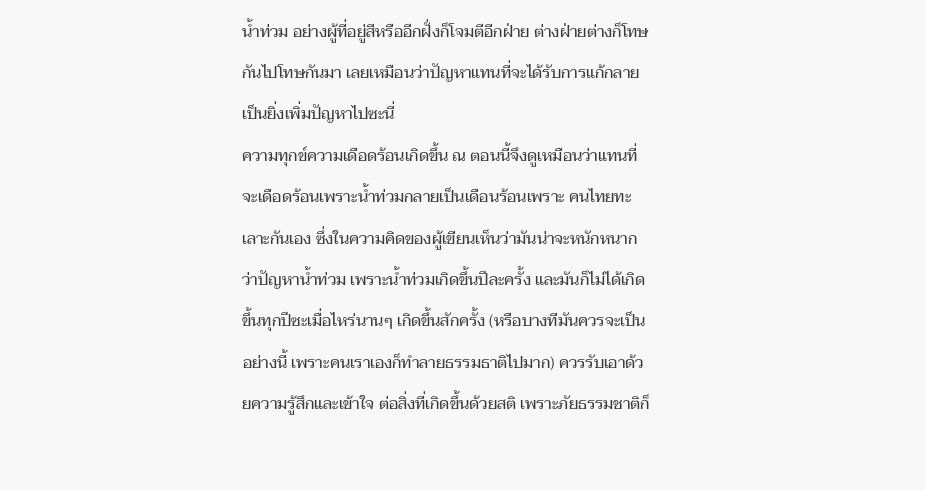น้ำท่วม อย่างผู้ที่อยู่สีหรืออีกฝั่งก็โจมตีอีกฝ่าย ต่างฝ่ายต่างก็โทษกันไปโทษกันมา เลยเหมือนว่าปัญหาแทนที่จะได้รับการแก้กลายเป็นยิ่งเพิ่มปัญหาไปซะนี่
ความทุกข์ความเดือดร้อนเกิดขึ้น ณ ตอนนี้จึงดูเหมือนว่าแทนที่จะเดือดร้อนเพราะน้ำท่วมกลายเป็นเดือนร้อนเพราะ คนไทยทะเลาะกันเอง ซึ่งในความคิดของผู้เขียนเห็นว่ามันน่าจะหนักหนากว่าปัญหาน้ำท่วม เพราะน้ำท่วมเกิดขึ้นปีละครั้ง และมันก็ไม่ได้เกิดขึ้นทุกปีซะเมื่อไหร่นานๆ เกิดขึ้นสักครั้ง (หรือบางทีมันควรจะเป็นอย่างนี้ เพราะคนเราเองก็ทำลายธรรมธาติไปมาก) ควรรับเอาด้วยความรู้สึกและเข้าใจ ต่อสิ่งที่เกิดขึ้นด้วยสติ เพราะภัยธรรมชาติก็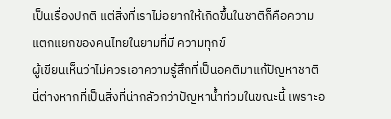เป็นเรื่องปกติ แต่สิ่งที่เราไม่อยากให้เกิดขึ้นในชาติก็คือความแตกแยกของคนไทยในยามที่มี ความทุกข์
ผู้เขียนเห็นว่าไม่ควรเอาความรู้สึกที่เป็นอคติมาแก้ปัญหาชาติ นี่ต่างหากที่เป็นสิ่งที่น่ากลัวกว่าปัญหาน้ำท่วมในขณะนี้ เพราะอ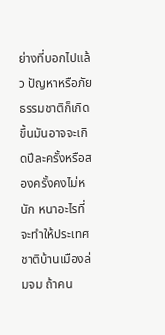ย่างที่บอกไปแล้ว ปัญหาหรือภัยธรรมชาติก็เกิดขึ้นมันอาจจะเกิดปีละครั้งหรือสองครั้งคงไม่หนัก หนาอะไรที่จะทำให้ประเทศชาติบ้านเมืองล่มจม ถ้าคน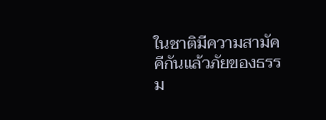ในชาติมีความสามัคคีกันแล้วภัยของธรรม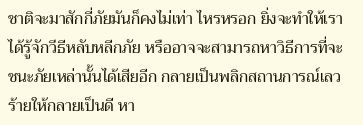ชาติจะมาสักกี่ภัยมันก็คงไม่เท่า ไหรหรอก ยิ่งจะทำให้เราได้รู้จักวีธีหลับหลีกภัย หรืออาจจะสามารถหาวิธีการที่จะชนะภัยเหล่านั้นได้เสียอีก กลายเป็นพลิกสถานการณ์เลวร้ายให้กลายเป็นดี หา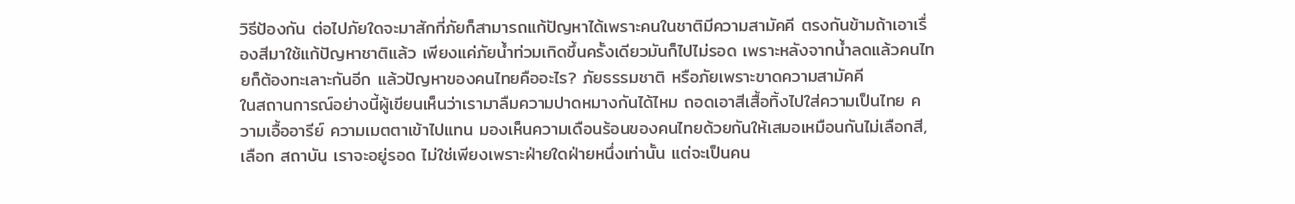วิธีป้องกัน ต่อไปภัยใดจะมาสักกี่ภัยก็สามารถแก้ปัญหาได้เพราะคนในชาติมีความสามัคคี ตรงกันข้ามถ้าเอาเรื่องสีมาใช้แก้ปัญหาชาติแล้ว เพียงแค่ภัยน้ำท่วมเกิดขึ้นครั้งเดียวมันก็ไปไม่รอด เพราะหลังจากน้ำลดแล้วคนไทยก็ต้องทะเลาะกันอีก แล้วปัญหาของคนไทยคืออะไร? ภัยธรรมชาติ หรือภัยเพราะขาดความสามัคคี
ในสถานการณ์อย่างนี้ผู้เขียนเห็นว่าเรามาลืมความปาดหมางกันได้ไหม ถอดเอาสีเสื้อทิ้งไปใส่ความเป็นไทย ความเอื้ออารีย์ ความเมตตาเข้าไปแทน มองเห็นความเดือนร้อนของคนไทยด้วยกันให้เสมอเหมือนกันไม่เลือกสี,เลือก สถาบัน เราจะอยู่รอด ไม่ใช่เพียงเพราะฝ่ายใดฝ่ายหนึ่งเท่านั้น แต่จะเป็นคน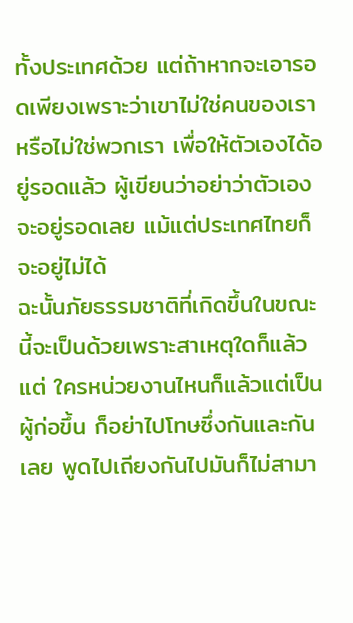ทั้งประเทศด้วย แต่ถ้าหากจะเอารอดเพียงเพราะว่าเขาไม่ใช่คนของเรา หรือไม่ใช่พวกเรา เพื่อให้ตัวเองได้อยู่รอดแล้ว ผู้เขียนว่าอย่าว่าตัวเองจะอยู่รอดเลย แม้แต่ประเทศไทยก็จะอยู่ไม่ได้
ฉะนั้นภัยธรรมชาติที่เกิดขึ้นในขณะนี้จะเป็นด้วยเพราะสาเหตุใดก็แล้วแต่ ใครหน่วยงานไหนก็แล้วแต่เป็นผู้ก่อขึ้น ก็อย่าไปโทษซึ่งกันและกันเลย พูดไปเถียงกันไปมันก็ไม่สามา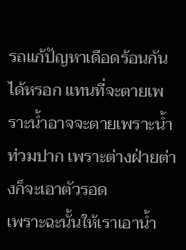รถแก้ปัญหาเดือดร้อนกันได้หรอก แทนที่จะตายเพราะน้ำอาจจะตายเพราะน้ำท่วมปาก เพราะต่างฝ่ายต่างก็จะเอาตัวรอด
เพราะฉะนั้นให้เราเอาน้ำ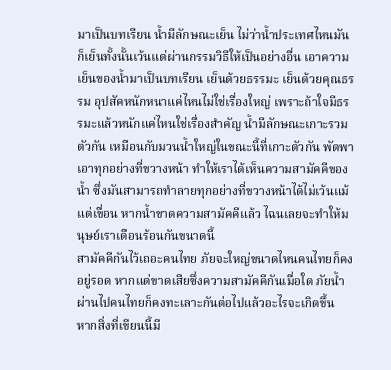มาเป็นบทเรียน น้ำมีลักษณะเย็น ไม่ว่าน้ำประเทศไหนมันก็เย็นทั้งนั้นเว้นแต่ผ่านกรรมวิธีให้เป็นอย่างอื่น เอาความเย็นของน้ำมาเป็นบทเรียน เย็นด้วยธรรมะ เย็นด้วยคุณธรรม อุปสัคหนักหนาแค่ไหนไม่ใช่เรื่องใหญ่ เพราะถ้าใจมีธรรมะแล้วหนักแค่ไหนใช่เรื่องสำคัญ น้ำมีลักษณะเกาะรวมตัวกัน เหมือนกับมวนน้ำใหญ่ในขณะนี้ที่เกาะตัวกัน พัดพาเอาทุกอย่างที่ขวางหน้า ทำให้เราได้เห็นความสามัคคีของน้ำ ซึ่งมันสามารถทำลายทุกอย่างที่ขวางหน้าได้ไม่เว้นแม้แต่เขื่อน หากน้ำขาดความสามัคคีแล้ว ไฉนเลยจะทำให้มนุษย์เราเดือนร้อนกันขนาดนี้
สามัคคีกันไว้เถอะคนไทย ภัยจะใหญ่ขนาดไหนคนไทยก็คงอยู่รอด หากแต่ขาดเสียซึ่งความสามัคคีกันเมื่อใด ภัยน้ำผ่านไปคนไทยก็คงทะเลาะกันต่อไปแล้วอะไรจะเกิดขึ้น
หากสิ่งที่เขียนนี้มี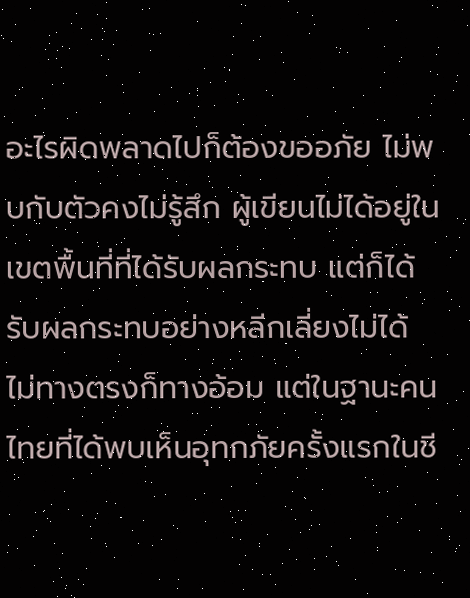อะไรผิดพลาดไปก็ต้องขออภัย ไม่พบกับตัวคงไม่รู้สึก ผู้เขียนไม่ได้อยู่ในเขตพื้นที่ที่ได้รับผลกระทบ แต่ก็ได้รับผลกระทบอย่างหลีกเลี่ยงไม่ได้ ไม่ทางตรงก็ทางอ้อม แต่ในฐานะคนไทยที่ได้พบเห็นอุทกภัยครั้งแรกในชี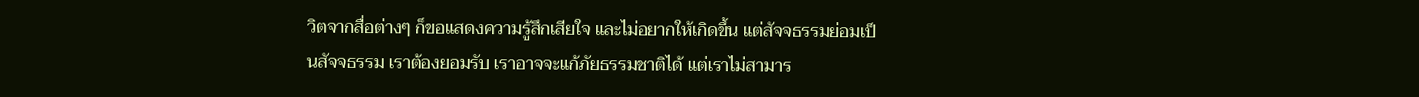วิตจากสื่อต่างๆ ก็ขอแสดงความรู้สึกเสียใจ และไม่อยากให้เกิดขึ้น แต่สัจจธรรมย่อมเป็นสัจจธรรม เราต้องยอมรับ เราอาจจะแก้ภัยธรรมชาติได้ แต่เราไม่สามาร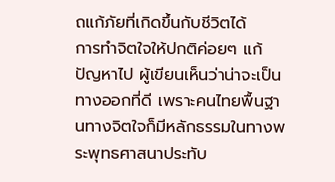ถแก้ภัยที่เกิดขึ้นกับชีวิตได้
การทำจิตใจให้ปกติค่อยๆ แก้ปัญหาไป ผู้เขียนเห็นว่าน่าจะเป็นทางออกที่ดี เพราะคนไทยพื้นฐานทางจิตใจก็มีหลักธรรมในทางพระพุทธศาสนาประทับ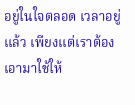อยู่ในใจตลอด เวลาอยู่แล้ว เพียงแต่เราต้องเอามาใช้ให้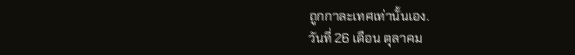ถูกกาละเทศเท่านั้นเอง.
วันที่ 26 เดือน ตุลาคม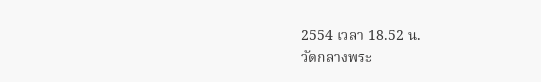2554 เวลา 18.52 น.
วัดกลางพระ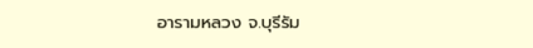อารามหลวง จ.บุรีรัม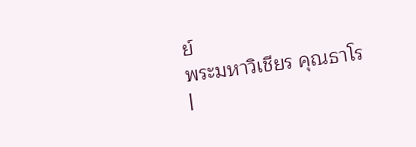ย์
พระมหาวิเชียร คุณธาโร
|